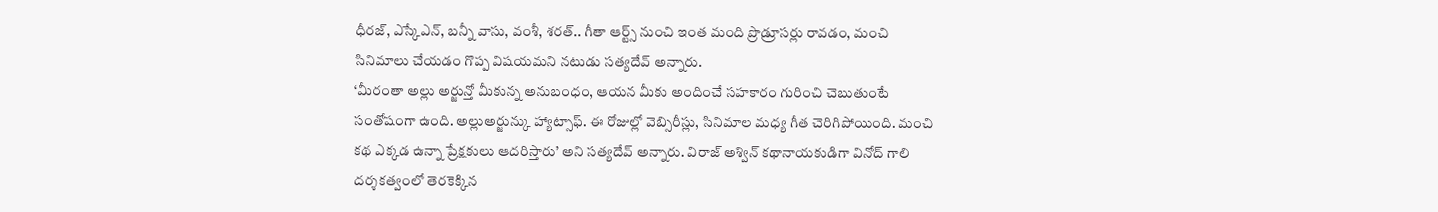ధీరజ్, ఎస్కేఎన్, బన్నీ వాసు, వంశీ, శరత్.. గీతా ఆర్ట్స్ నుంచి ఇంత మంది ప్రొడ్రూసర్లు రావడం, మంచి సినిమాలు చేయడం గొప్ప విషయమని నటుడు సత్యదేవ్ అన్నారు.
‘మీరంతా అల్లు అర్జున్తో మీకున్న అనుబంధం, ఆయన మీకు అందించే సహకారం గురించి చెబుతుంటే సంతోషంగా ఉంది. అల్లుఅర్జున్కు హ్యాట్సాఫ్. ఈ రోజుల్లో వెబ్సిరీస్లు, సినిమాల మధ్య గీత చెరిగిపోయింది. మంచి కథ ఎక్కడ ఉన్నా ప్రేక్షకులు ఆదరిస్తారు’ అని సత్యదేవ్ అన్నారు. విరాజ్ అశ్విన్ కథానాయకుడిగా వినోద్ గాలి దర్శకత్వంలో తెరకెక్కిన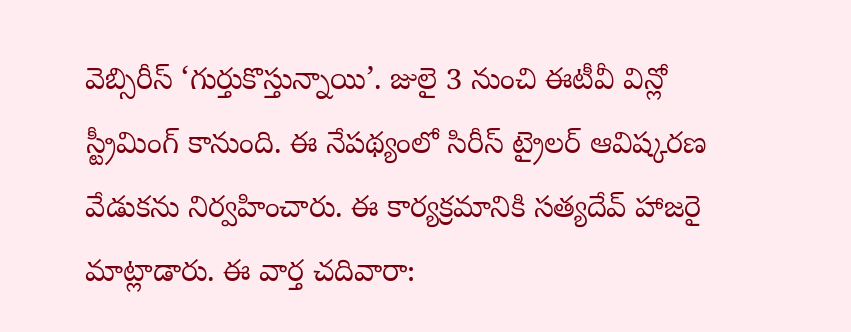వెబ్సిరీస్ ‘గుర్తుకొస్తున్నాయి’. జులై 3 నుంచి ఈటీవీ విన్లో స్ట్రీమింగ్ కానుంది. ఈ నేపథ్యంలో సిరీస్ ట్రైలర్ ఆవిష్కరణ వేడుకను నిర్వహించారు. ఈ కార్యక్రమానికి సత్యదేవ్ హాజరై మాట్లాడారు. ఈ వార్త చదివారా: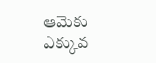ఆమెకు ఎక్కువ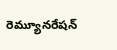రెమ్యూనరేషన్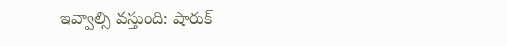ఇవ్వాల్సి వస్తుంది: షారుక్